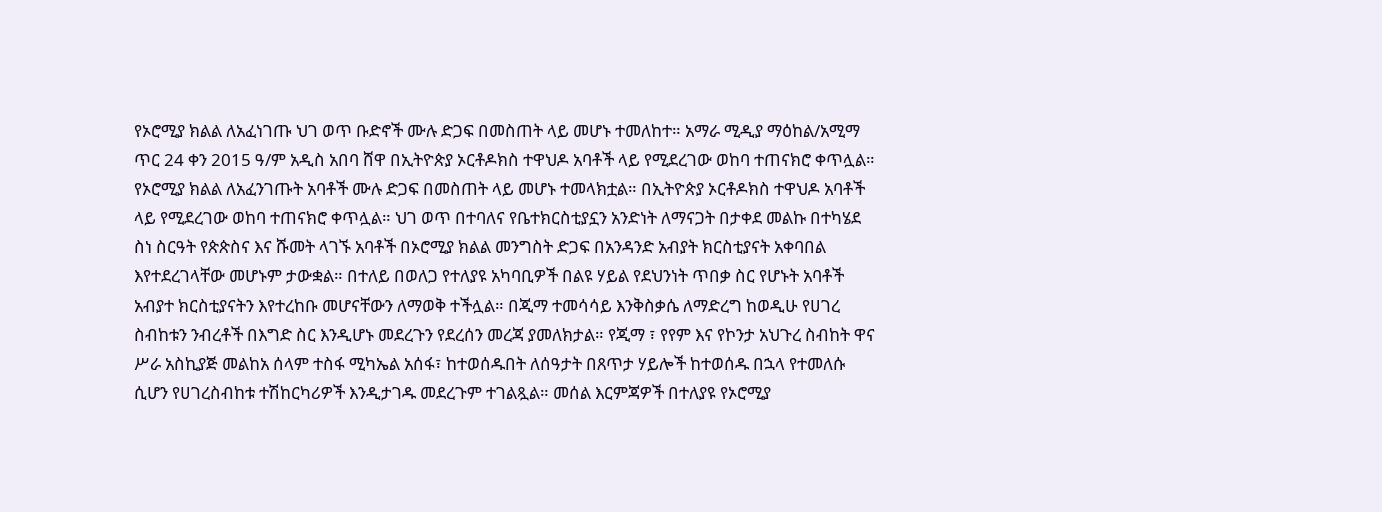የኦሮሚያ ክልል ለአፈነገጡ ህገ ወጥ ቡድኖች ሙሉ ድጋፍ በመስጠት ላይ መሆኑ ተመለከተ። አማራ ሚዲያ ማዕከል/አሚማ ጥር 24 ቀን 2015 ዓ/ም አዲስ አበባ ሸዋ በኢትዮጵያ ኦርቶዶክስ ተዋህዶ አባቶች ላይ የሚደረገው ወከባ ተጠናክሮ ቀጥሏል። የኦሮሚያ ክልል ለአፈንገጡት አባቶች ሙሉ ድጋፍ በመስጠት ላይ መሆኑ ተመላክቷል። በኢትዮጵያ ኦርቶዶክስ ተዋህዶ አባቶች ላይ የሚደረገው ወከባ ተጠናክሮ ቀጥሏል። ህገ ወጥ በተባለና የቤተክርስቲያኗን አንድነት ለማናጋት በታቀደ መልኩ በተካሄደ ስነ ስርዓት የጵጵስና እና ሹመት ላገኙ አባቶች በኦሮሚያ ክልል መንግስት ድጋፍ በአንዳንድ አብያት ክርስቲያናት አቀባበል እየተደረገላቸው መሆኑም ታውቋል። በተለይ በወለጋ የተለያዩ አካባቢዎች በልዩ ሃይል የደህንነት ጥበቃ ስር የሆኑት አባቶች አብያተ ክርስቲያናትን እየተረከቡ መሆናቸውን ለማወቅ ተችሏል። በጂማ ተመሳሳይ እንቅስቃሴ ለማድረግ ከወዲሁ የሀገረ ስብከቱን ንብረቶች በእግድ ስር እንዲሆኑ መደረጉን የደረሰን መረጃ ያመለክታል። የጂማ ፣ የየም እና የኮንታ አህጉረ ስብከት ዋና ሥራ አስኪያጅ መልከአ ሰላም ተስፋ ሚካኤል አሰፋ፣ ከተወሰዱበት ለሰዓታት በጸጥታ ሃይሎች ከተወሰዱ በኋላ የተመለሱ ሲሆን የሀገረስብከቱ ተሽከርካሪዎች እንዲታገዱ መደረጉም ተገልጿል። መሰል እርምጃዎች በተለያዩ የኦሮሚያ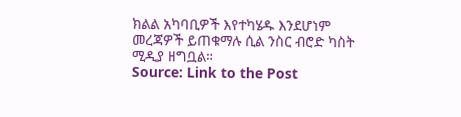ክልል አካባቢዎች እየተካሄዱ እንደሆነም መረጃዎች ይጠቁማሉ ሲል ንስር ብሮድ ካስት ሚዲያ ዘግቧል።
Source: Link to the Post